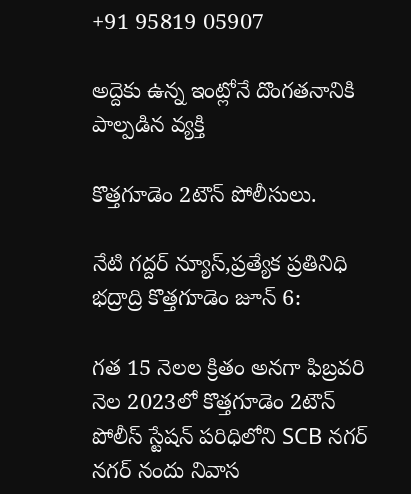+91 95819 05907

అద్దెకు ఉన్న ఇంట్లోనే దొంగతనానికి పాల్పడిన వ్యక్తి

కొత్తగూడెం 2టౌన్ పోలీసులు.

నేటి గద్దర్ న్యూస్,ప్రత్యేక ప్రతినిధి భద్రాద్రి కొత్తగూడెం జూన్ 6:

గత 15 నెలల క్రితం అనగా ఫిబ్రవరి నెల 2023లో కొత్తగూడెం 2టౌన్ పోలీస్ స్టేషన్ పరిధిలోని SCB నగర్ నగర్ నందు నివాస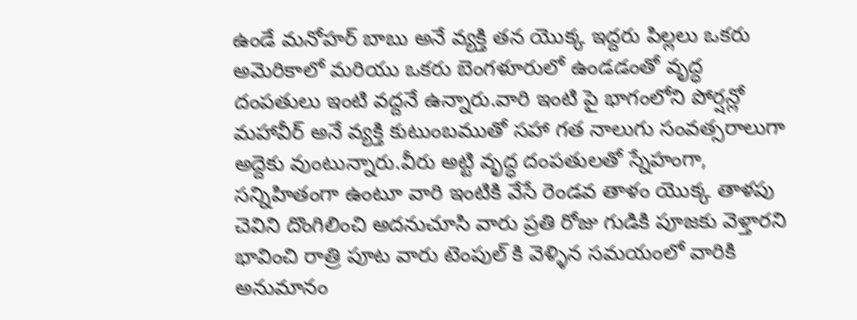ఉండే మనోహర్ బాబు అనే వ్యక్తి తన యొక్క ఇద్దరు పిల్లలు ఒకరు అమెరికాలో మరియు ఒకరు బెంగళూరులో ఉండడంతో వృద్ధ దంపతులు ఇంటి వద్దనే ఉన్నారు.వారి ఇంటి పై భాగంలోని పోర్షన్లో మహావీర్ అనే వ్యక్తి కుటుంబముతో సహా గత నాలుగు సంవత్సరాలుగా అద్దెకు వుంటున్నారు.వీరు అట్టి వృద్ధ దంపతులతో స్నేహంగా, సన్నిహితంగా ఉంటూ వారి ఇంటికి వేసే రెండవ తాళం యొక్క తాళపు చెవిని దొంగిలించి అదనుచూసి వారు ప్రతి రోజు గుడికి పూజకు వెళ్తారని భావించి రాత్రి పూట వారు టెంపుల్ కి వెళ్ళిన సమయంలో వారికి అనుమానం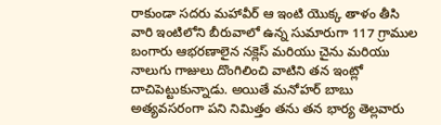రాకుండా సదరు మహావీర్ ఆ ఇంటి యొక్క తాళం తీసి వారి ఇంటిలోని బీరువాలో ఉన్న సుమారుగా 117 గ్రాముల బంగారు ఆభరణాలైన నక్లెస్ మరియు చైను మరియు నాలుగు గాజులు దొంగిలించి వాటిని తన ఇంట్లో దాచిపెట్టుకున్నాడు. అయితే మనోహర్ బాబు అత్యవసరంగా పని నిమిత్తం తను తన భార్య తెల్లవారు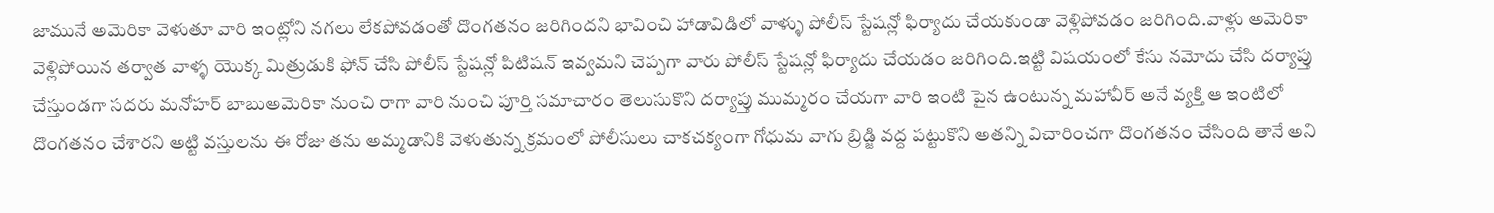జామునే అమెరికా వెళుతూ వారి ఇంట్లోని నగలు లేకపోవడంతో దొంగతనం జరిగిందని భావించి హాడావిడిలో వాళ్ళు పోలీస్ స్టేషన్లో ఫిర్యాదు చేయకుండా వెళ్లిపోవడం జరిగింది.వాళ్లు అమెరికా వెళ్లిపోయిన తర్వాత వాళ్ళ యొక్క మిత్రుడుకి ఫోన్ చేసి పోలీస్ స్టేషన్లో పిటిషన్ ఇవ్వమని చెప్పగా వారు పోలీస్ స్టేషన్లో ఫిర్యాదు చేయడం జరిగింది.ఇట్టి విషయంలో కేసు నమోదు చేసి దర్యాప్తు చేస్తుండగా సదరు మనోహర్ బాబుఅమెరికా నుంచి రాగా వారి నుంచి పూర్తి సమాచారం తెలుసుకొని దర్యాప్తు ముమ్మరం చేయగా వారి ఇంటి పైన ఉంటున్న మహావీర్ అనే వ్యక్తి ఆ ఇంటిలో దొంగతనం చేశారని అట్టి వస్తులను ఈ రోజు తను అమ్మడానికి వెళుతున్న క్రమంలో పోలీసులు చాకచక్యంగా గోధుమ వాగు బ్రిడ్జి వద్ద పట్టుకొని అతన్ని విచారించగా దొంగతనం చేసింది తానే అని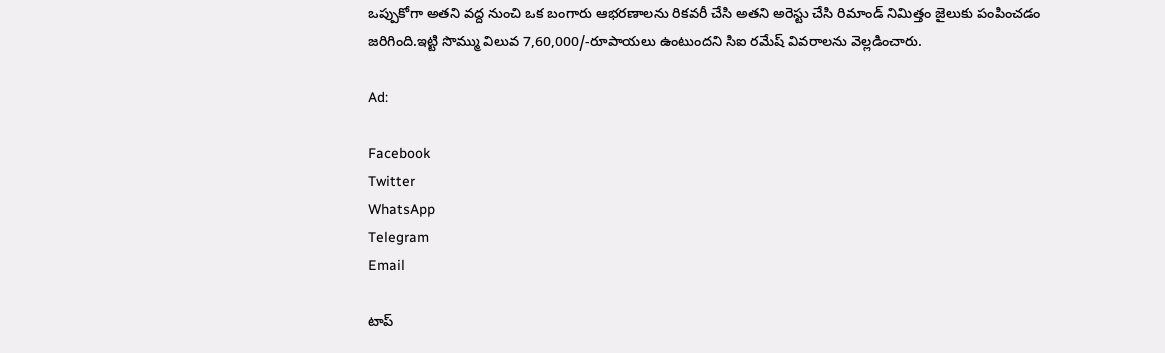ఒప్పుకోగా అతని వద్ద నుంచి ఒక బంగారు ఆభరణాలను రికవరీ చేసి అతని అరెస్టు చేసి రిమాండ్ నిమిత్తం జైలుకు పంపించడం జరిగింది.ఇట్టి సొమ్ము విలువ 7,60,000/-రూపాయలు ఉంటుందని సిఐ రమేష్ వివరాలను వెల్లడించారు.

Ad:

Facebook
Twitter
WhatsApp
Telegram
Email

టాప్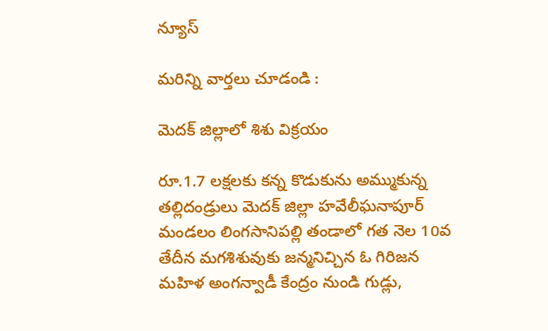న్యూస్

మరిన్ని వార్తలు చూడండి :

మెదక్ జిల్లాలో శిశు విక్రయం

రూ.1.7 లక్షలకు కన్న కొడుకును అమ్ముకున్న తల్లిదండ్రులు మెదక్ జిల్లా హవేలీఘనాపూర్ మండలం లింగసానిపల్లి తండాలో గత నెల 10వ తేదీన మగశిశువుకు జన్మనిచ్చిన ఓ గిరిజన మహిళ అంగన్వాడీ కేంద్రం నుండి గుడ్లు,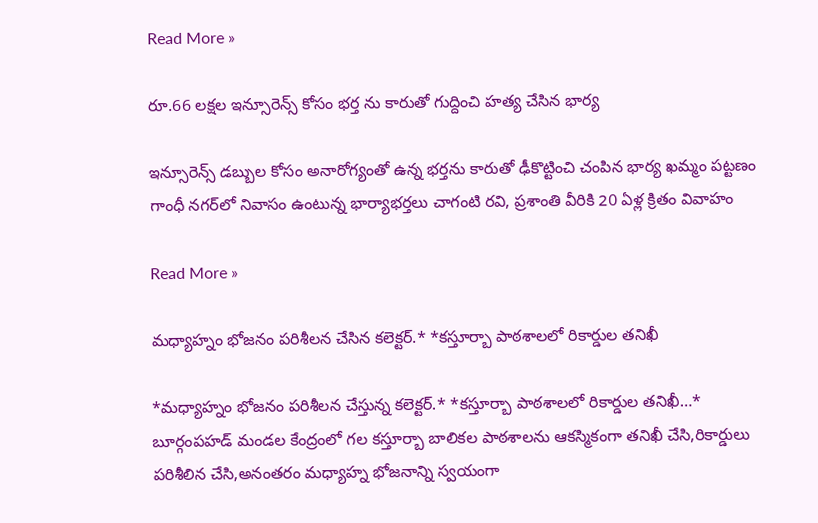Read More »

రూ.66 లక్షల ఇన్సూరెన్స్ కోసం భర్త ను కారుతో గుద్దించి హత్య చేసిన భార్య

ఇన్సూరెన్స్ డబ్బుల కోసం అనారోగ్యంతో ఉన్న భర్తను కారుతో ఢీకొట్టించి చంపిన భార్య ఖమ్మం పట్టణం గాంధీ నగర్‌లో నివాసం ఉంటున్న భార్యాభర్తలు చాగంటి రవి, ప్రశాంతి వీరికి 20 ఏళ్ల క్రితం వివాహం

Read More »

మధ్యాహ్నం భోజనం పరిశీలన చేసిన కలెక్టర్.* *కస్తూర్బా పాఠశాలలో రికార్డుల తనిఖీ

*మధ్యాహ్నం భోజనం పరిశీలన చేస్తున్న కలెక్టర్.* *కస్తూర్బా పాఠశాలలో రికార్డుల తనిఖీ…* బూర్గంపహడ్ మండల కేంద్రంలో గల కస్తూర్బా బాలికల పాఠశాలను ఆకస్మికంగా తనిఖీ చేసి,రికార్డులు పరిశీలిన చేసి,అనంతరం మధ్యాహ్న భోజనాన్ని స్వయంగా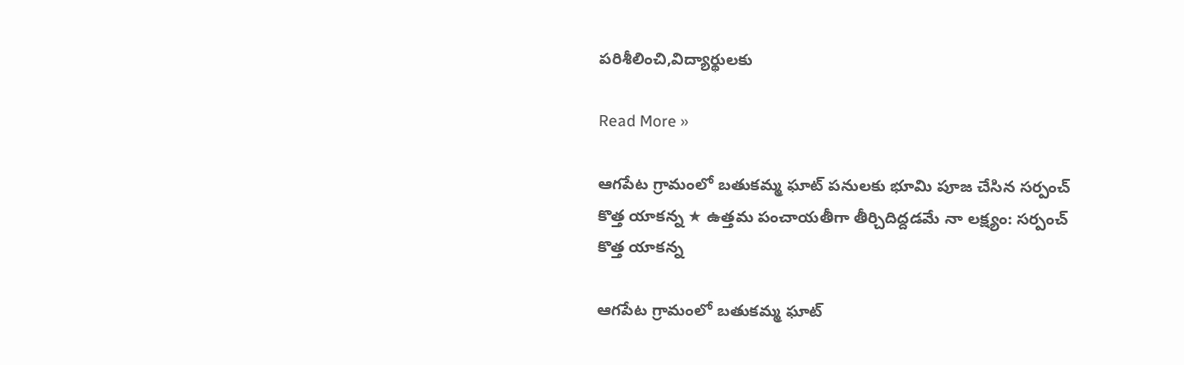పరిశీలించి,విద్యార్థులకు

Read More »

ఆగపేట గ్రామంలో బతుకమ్మ ఘాట్ పనులకు భూమి పూజ చేసిన సర్పంచ్ కొత్త యాకన్న ★ ఉత్తమ పంచాయతీగా తీర్చిదిద్దడమే నా లక్ష్యం: సర్పంచ్ కొత్త యాకన్న

ఆగపేట గ్రామంలో బతుకమ్మ ఘాట్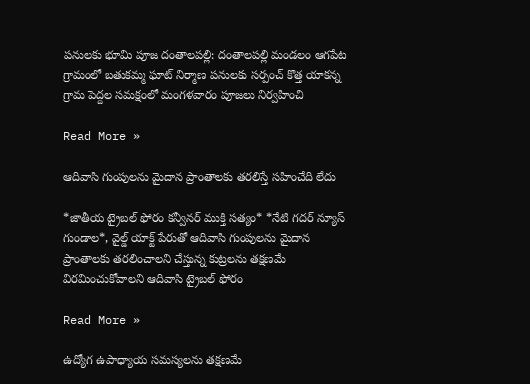పనులకు భూమి పూజ దంతాలపల్లి: దంతాలపల్లి మండలం ఆగపేట గ్రామంలో బతుకమ్మ ఘాట్ నిర్మాణ పనులకు సర్పంచ్ కొత్త యాకన్న గ్రామ పెద్దల సమక్షంలో మంగళవారం పూజలు నిర్వహించి

Read More »

ఆదివాసి గుంపులను మైదాన ప్రాంతాలకు తరలిస్తే సహించేది లేదు

*జాతీయ ట్రైబల్ ఫోరం కన్వీనర్ ముక్తి సత్యం* *నేటి గదర్ న్యూస్ గుండాల*, వైల్డ్ యాక్ట్ పేరుతో ఆదివాసి గుంపులను మైదాన ప్రాంతాలకు తరలించాలని చేస్తున్న కుట్రలను తక్షణమే విరమించుకోవాలని ఆదివాసి ట్రైబల్ ఫోరం

Read More »

ఉద్యోగ ఉపాధ్యాయ సమస్యలను తక్షణమే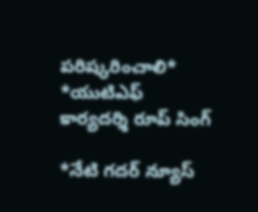పరిష్కరించాలి* *యుటిఎఫ్ కార్యదర్శి రూప్ సింగ్

*నేటి గదర్ న్యూస్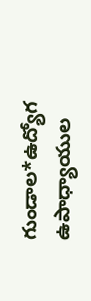గుండాల*ఉద్యోగ ఉపాధ్యాయుల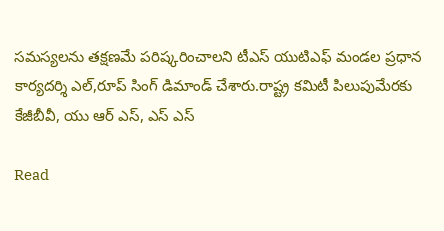సమస్యలను తక్షణమే పరిష్కరించాలని టీఎస్ యుటిఎఫ్ మండల ప్రధాన కార్యదర్శి ఎల్,రూప్ సింగ్ డిమాండ్ చేశారు.రాష్ట్ర కమిటీ పిలుపుమేరకు కేజీబీవీ, యు ఆర్ ఎస్, ఎస్ ఎస్

Read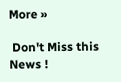More »

 Don't Miss this News !